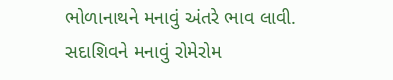ભોળાનાથને મનાવું અંતરે ભાવ લાવી.
સદાશિવને મનાવું રોમેરોમ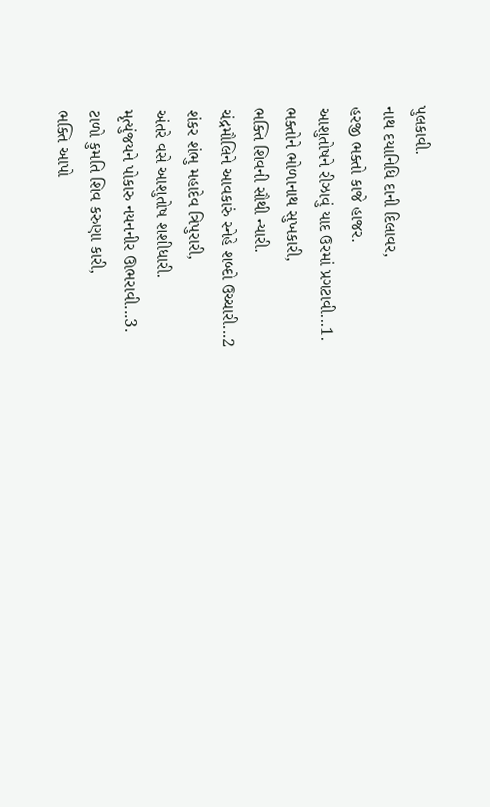પુલકાવી.
નાથ દયાનિધિ દાની દિલાવર,
હરજી ભક્તો કાજે હાજર.
આશુતોષને રીઝાવું યાદ ઉરમાં પ્રગટાવી...1.
ભક્તોને ભોળાનાથ સુખકારી,
ભક્તિ શિવની સૌથી ન્યારી.
ચંદ્રમૌલિને આવકારું સ્નેહે શબ્દો ઉચ્ચારી...2
શંકર શંભુ મહાદેવ ત્રિપુરારી,
અંતરે વસે આશુતોષ શશીધારી.
મૃત્યુંજયને પોકારુ નયનનીર ઊભરાવી...3.
ટાળો કુમતિ શિવ કરુણા કારી,
ભક્તિ આપો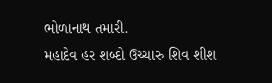ભોળાનાથ તમારી.
મહાદેવ હર શબ્દો ઉચ્ચારુ શિવ શીશ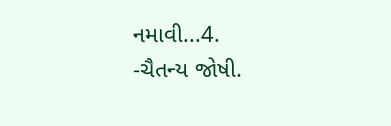નમાવી...4.
-ચૈતન્ય જોષી.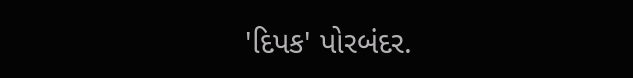'દિપક' પોરબંદર.